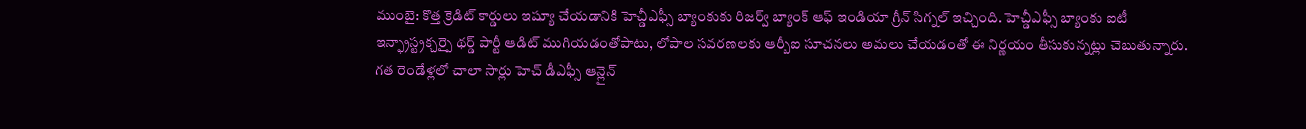ముంబై: కొత్త క్రెడిట్ కార్డులు ఇష్యూ చేయడానికి హెచ్డీఎఫ్సీ బ్యాంకుకు రిజర్వ్ బ్యాంక్ ఆఫ్ ఇండియా గ్రీన్ సిగ్నల్ ఇచ్చింది. హెచ్డీఎఫ్సీ బ్యాంకు ఐటీ ఇన్ఫ్రాస్ట్రక్చర్పై థర్డ్ పార్టీ ఆడిట్ ముగియడంతోపాటు, లోపాల సవరణలకు ఆర్బీఐ సూచనలు అమలు చేయడంతో ఈ నిర్ణయం తీసుకున్నట్లు చెబుతున్నారు. గత రెండేళ్లలో చాలా సార్లు హెచ్ డీఎఫ్సీ ఆన్లైన్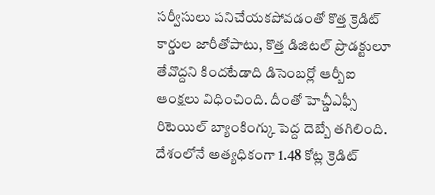సర్వీసులు పనిచేయకపోవడంతో కొత్త క్రెడిట్ కార్డుల జారీతోపాటు, కొత్త డిజిటల్ ప్రొడక్టులూ తేవొద్దని కిందటేడాది డిసెంబర్లో ఆర్బీఐ ఆంక్షలు విధించింది. దీంతో హెచ్డీఎఫ్సీ రిటెయిల్ బ్యాంకింగ్కు పెద్ద దెబ్బే తగిలింది. దేశంలోనే అత్యధికంగా 1.48 కోట్ల క్రెడిట్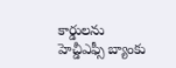కార్డులను హెచ్డీఎఫ్సీ బ్యాంకు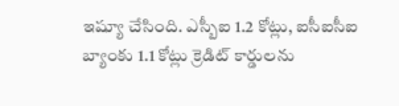ఇష్యూ చేసింది. ఎస్బీఐ 1.2 కోట్లు, ఐసీఐసీఐ బ్యాంకు 1.1 కోట్లు క్రెడిట్ కార్డులను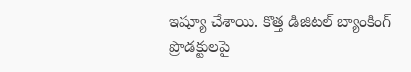ఇష్యూ చేశాయి. కొత్త డిజిటల్ బ్యాంకింగ్ ప్రొడక్టులపై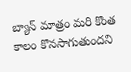బ్యాన్ మాత్రం మరి కొంత కాలం కొనసాగుతుందని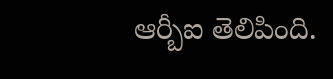ఆర్బీఐ తెలిపింది.